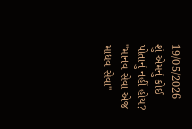19/05/2026
શું એમનું કોઈ પોતાનું નહીં હોય?
"માનવ સેવા એજ માધવ સેવા"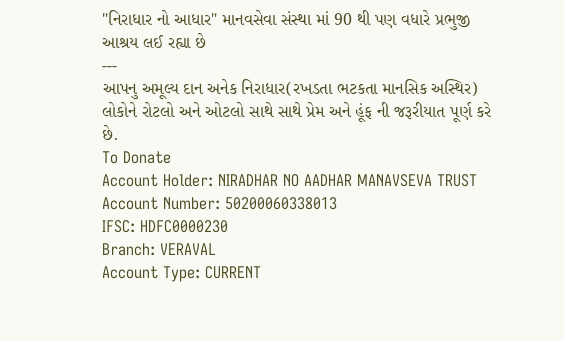"નિરાધાર નો આધાર" માનવસેવા સંસ્થા માં 90 થી પણ વધારે પ્રભુજી આશ્રય લઈ રહ્યા છે
---
આપનુ અમૂલ્ય દાન અનેક નિરાધાર(રખડતા ભટકતા માનસિક અસ્થિર) લોકોને રોટલો અને ઓટલો સાથે સાથે પ્રેમ અને હૂંફ ની જરૂરીયાત પૂર્ણ કરે છે.
To Donate
Account Holder: NIRADHAR NO AADHAR MANAVSEVA TRUST
Account Number: 50200060338013
IFSC: HDFC0000230
Branch: VERAVAL
Account Type: CURRENT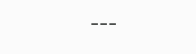---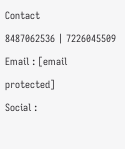Contact
8487062536 | 7226045509
Email : [email protected]
Social :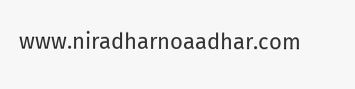www.niradharnoaadhar.com